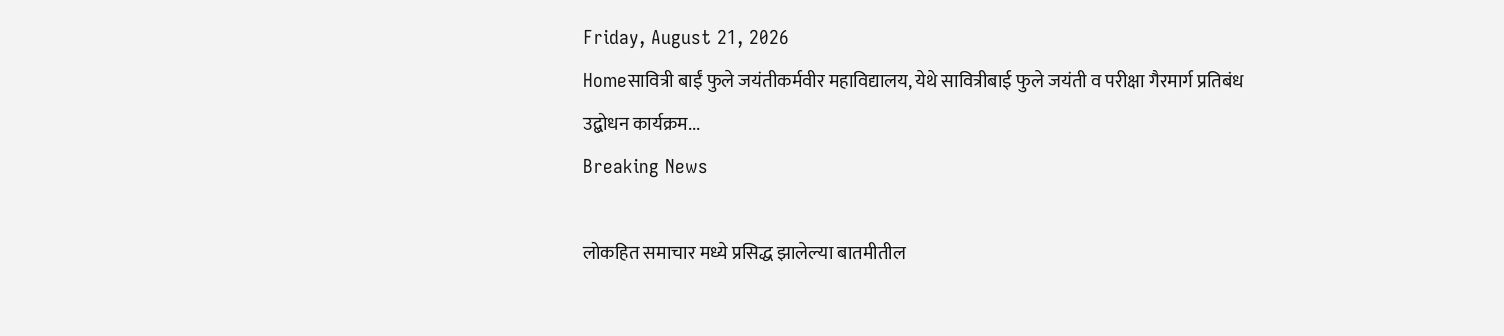Friday, August 21, 2026
Homeसावित्री बाईं फुले जयंतीकर्मवीर महाविद्यालय, येथे सावित्रीबाई फुले जयंती व परीक्षा गैरमार्ग प्रतिबंध उद्बोधन कार्यक्रम...
Breaking News

लोकहित समाचार मध्ये प्रसिद्ध झालेल्या बातमीतील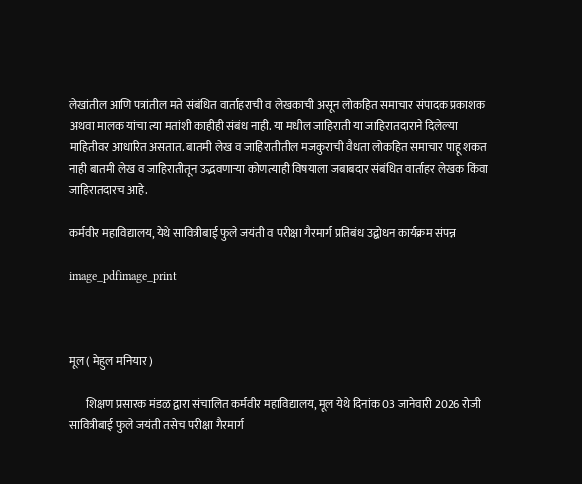लेखांतील आणि पत्रांतील मते संबंधित वार्ताहराची व लेखकाची असून लोकहित समाचार संपादक प्रकाशक अथवा मालक यांचा त्या मतांशी काहीही संबंध नाही. या मधील जाहिराती या जाहिरातदाराने दिलेल्या माहितीवर आधारित असतात. बातमी लेख व जाहिरातीतील मजकुराची वैधता लोकहित समाचार पाहू शकत नाही बातमी लेख व जाहिरातीतून उद्भवणाऱ्या कोणत्याही विषयाला जबाबदार संबंधित वार्ताहर लेखक किंवा जाहिरातदारच आहे.

कर्मवीर महाविद्यालय, येथे सावित्रीबाई फुले जयंती व परीक्षा गैरमार्ग प्रतिबंध उद्बोधन कार्यक्रम संपन्न

image_pdfimage_print



मूल ( मेहुल मनियार )

       शिक्षण प्रसारक मंडळ द्वारा संचालित कर्मवीर महाविद्यालय, मूल येथे दिनांक 03 जानेवारी 2026 रोजी सावित्रीबाई फुले जयंती तसेच परीक्षा गैरमार्ग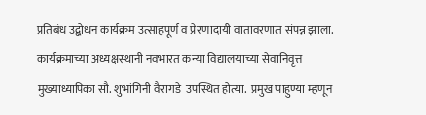प्रतिबंध उद्बोधन कार्यक्रम उत्साहपूर्ण व प्रेरणादायी वातावरणात संपन्न झाला. कार्यक्रमाच्या अध्यक्षस्थानी नवभारत कन्या विद्यालयाच्या सेवानिवृत्त मुख्याध्यापिका सौ. शुभांगिनी वैरागडे  उपस्थित होत्या.  प्रमुख पाहुण्या म्हणून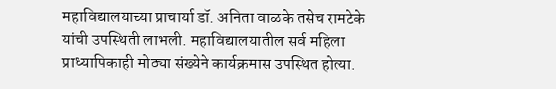महाविद्यालयाच्या प्राचार्या डॉ. अनिता वाळके तसेच रामटेके यांची उपस्थिती लाभली. महाविद्यालयातील सर्व महिला प्राध्यापिकाही मोठ्या संख्येने कार्यक्रमास उपस्थित होत्या.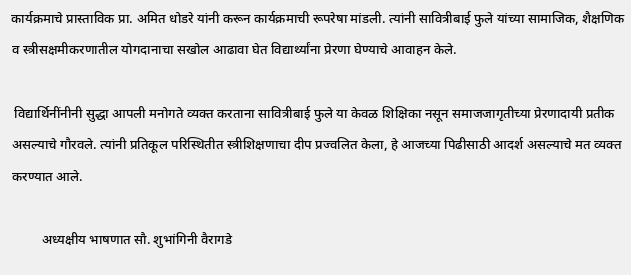कार्यक्रमाचे प्रास्ताविक प्रा. अमित धोडरे यांनी करून कार्यक्रमाची रूपरेषा मांडली. त्यांनी सावित्रीबाई फुले यांच्या सामाजिक, शैक्षणिक व स्त्रीसक्षमीकरणातील योगदानाचा सखोल आढावा घेत विद्यार्थ्यांना प्रेरणा घेण्याचे आवाहन केले.

 विद्यार्थिनींनीनी सुद्धा आपली मनोगते व्यक्त करताना सावित्रीबाई फुले या केवळ शिक्षिका नसून समाजजागृतीच्या प्रेरणादायी प्रतीक असल्याचे गौरवले. त्यांनी प्रतिकूल परिस्थितीत स्त्रीशिक्षणाचा दीप प्रज्वलित केला, हे आजच्या पिढीसाठी आदर्श असल्याचे मत व्यक्त करण्यात आले.

         अध्यक्षीय भाषणात सौ. शुभांगिनी वैरागडे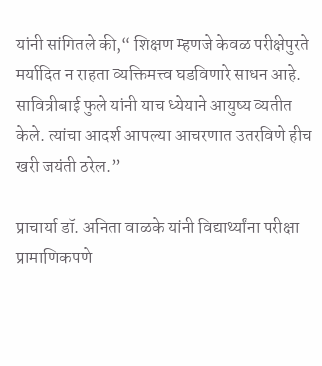यांनी सांगितले की,“ शिक्षण म्हणजे केवळ परीक्षेपुरते मर्यादित न राहता व्यक्तिमत्त्व घडविणारे साधन आहे. सावित्रीबाई फुले यांनी याच ध्येयाने आयुष्य व्यतीत केले. त्यांचा आदर्श आपल्या आचरणात उतरविणे हीच खरी जयंती ठरेल.”

प्राचार्या डॉ. अनिता वाळके यांनी विद्यार्थ्यांना परीक्षा प्रामाणिकपणे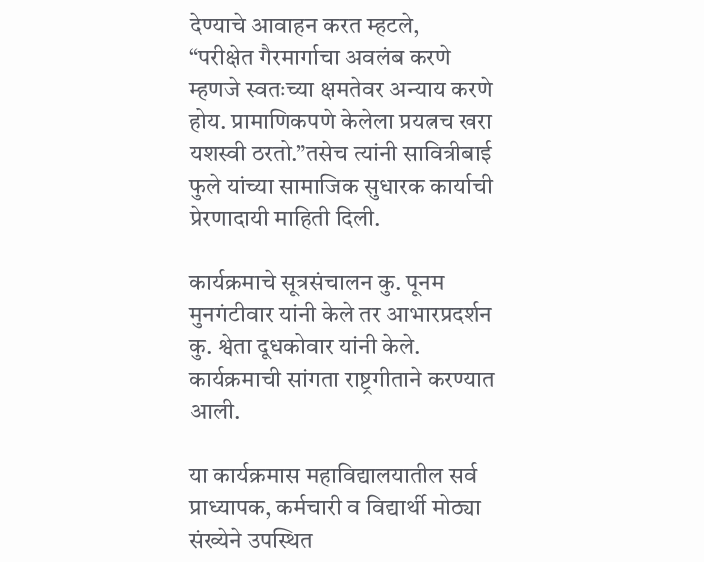देण्याचे आवाहन करत म्हटले,
“परीक्षेत गैरमार्गाचा अवलंब करणे म्हणजे स्वतःच्या क्षमतेवर अन्याय करणे होय. प्रामाणिकपणे केलेला प्रयत्नच खरा यशस्वी ठरतो.”तसेच त्यांनी सावित्रीबाई फुले यांच्या सामाजिक सुधारक कार्याची प्रेरणादायी माहिती दिली.

कार्यक्रमाचे सूत्रसंचालन कु. पूनम मुनगंटीवार यांनी केले तर आभारप्रदर्शन कु. श्वेता दूधकोवार यांनी केले. कार्यक्रमाची सांगता राष्ट्रगीताने करण्यात आली.

या कार्यक्रमास महाविद्यालयातील सर्व प्राध्यापक, कर्मचारी व विद्यार्थी मोठ्या संख्येने उपस्थित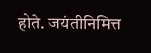होते. जयंतीनिमित्त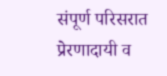संपूर्ण परिसरात प्रेरणादायी व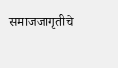समाजजागृतीचे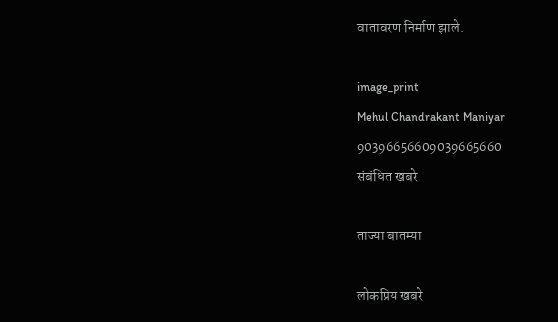वातावरण निर्माण झाले.

image_print
Mehul Chandrakant Maniyar
90396656609039665660
संबंधित खबरे

ताज्या बातम्या

लोकप्रिय खबरे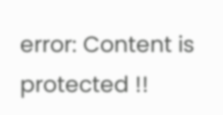error: Content is protected !!